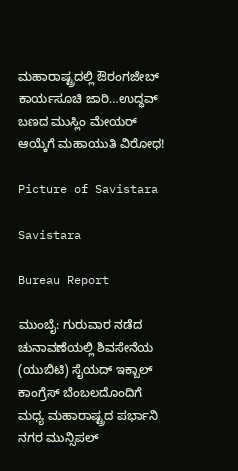ಮಹಾರಾಷ್ಟ್ರದಲ್ಲಿ ಔರಂಗಜೇಬ್ ಕಾರ್ಯಸೂಚಿ ಜಾರಿ…ಉದ್ಧವ್ ಬಣದ ಮುಸ್ಲಿಂ ಮೇಯರ್ ಆಯ್ಕೆಗೆ ಮಹಾಯುತಿ ವಿರೋಧ!

Picture of Savistara

Savistara

Bureau Report

ಮುಂಬೈ: ಗುರುವಾರ ನಡೆದ ಚುನಾವಣೆಯಲ್ಲಿ ಶಿವಸೇನೆಯ (ಯುಬಿಟಿ) ಸೈಯದ್ ಇಕ್ಬಾಲ್ ಕಾಂಗ್ರೆಸ್ ಬೆಂಬಲದೊಂದಿಗೆ ಮಧ್ಯ ಮಹಾರಾಷ್ಟ್ರದ ಪರ್ಭಾನಿ ನಗರ ಮುನ್ಸಿಪಲ್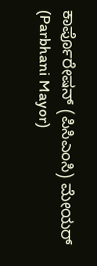ಕಾರ್ಪೊರೇಷನ್ (ಪಿಸಿಎಂಸಿ) ಮೇಯರ್ (Parbhani Mayor)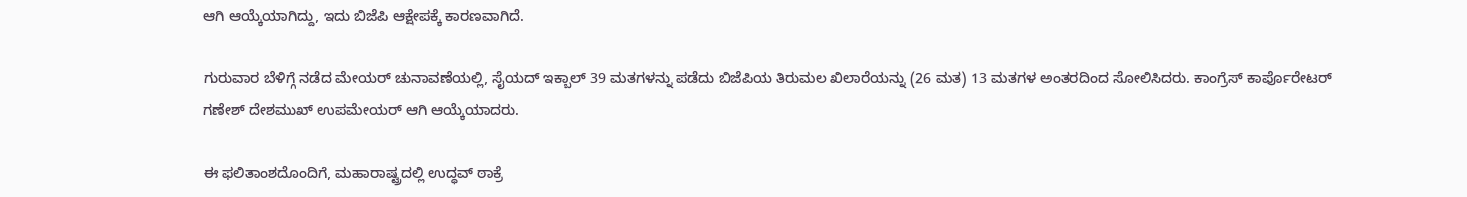ಆಗಿ ಆಯ್ಕೆಯಾಗಿದ್ದು, ಇದು ಬಿಜೆಪಿ ಆಕ್ಷೇಪಕ್ಕೆ ಕಾರಣವಾಗಿದೆ.

ಗುರುವಾರ ಬೆಳಿಗ್ಗೆ ನಡೆದ ಮೇಯರ್ ಚುನಾವಣೆಯಲ್ಲಿ, ಸೈಯದ್ ಇಕ್ಬಾಲ್ 39 ಮತಗಳನ್ನು ಪಡೆದು ಬಿಜೆಪಿಯ ತಿರುಮಲ ಖಿಲಾರೆಯನ್ನು (26 ಮತ) 13 ಮತಗಳ ಅಂತರದಿಂದ ಸೋಲಿಸಿದರು. ಕಾಂಗ್ರೆಸ್ ಕಾರ್ಪೊರೇಟರ್ ಗಣೇಶ್ ದೇಶಮುಖ್ ಉಪಮೇಯರ್ ಆಗಿ ಆಯ್ಕೆಯಾದರು.

ಈ ಫಲಿತಾಂಶದೊಂದಿಗೆ, ಮಹಾರಾಷ್ಟ್ರದಲ್ಲಿ ಉದ್ಧವ್ ಠಾಕ್ರೆ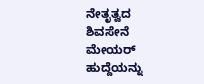ನೇತೃತ್ವದ ಶಿವಸೇನೆ ಮೇಯರ್ ಹುದ್ದೆಯನ್ನು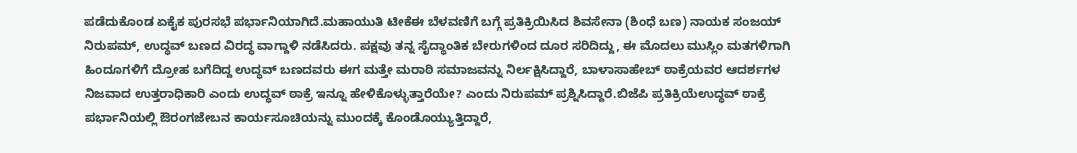ಪಡೆದುಕೊಂಡ ಏಕೈಕ ಪುರಸಭೆ ಪರ್ಭಾನಿಯಾಗಿದೆ.ಮಹಾಯುತಿ ಟೀಕೆಈ ಬೆಳವಣಿಗೆ ಬಗ್ಗೆ ಪ್ರತಿಕ್ರಿಯಿಸಿದ ಶಿವಸೇನಾ (ಶಿಂಧೆ ಬಣ) ನಾಯಕ ಸಂಜಯ್ ನಿರುಪಮ್, ಉದ್ಧವ್ ಬಣದ ವಿರದ್ಧ ವಾಗ್ದಾಳಿ ನಡೆಸಿದರು. ಪಕ್ಷವು ತನ್ನ ಸೈದ್ಧಾಂತಿಕ ಬೇರುಗಳಿಂದ ದೂರ ಸರಿದಿದ್ದು, ಈ ಮೊದಲು ಮುಸ್ಲಿಂ ಮತಗಳಿಗಾಗಿ ಹಿಂದೂಗಳಿಗೆ ದ್ರೋಹ ಬಗೆದಿದ್ದ ಉದ್ಧವ್ ಬಣದವರು ಈಗ ಮತ್ತೇ ಮರಾಠಿ ಸಮಾಜವನ್ನು ನಿರ್ಲಕ್ಷಿಸಿದ್ದಾರೆ, ಬಾಳಾಸಾಹೇಬ್ ಠಾಕ್ರೆಯವರ ಆದರ್ಶಗಳ ನಿಜವಾದ ಉತ್ತರಾಧಿಕಾರಿ ಎಂದು ಉದ್ಧವ್ ಠಾಕ್ರೆ ಇನ್ನೂ ಹೇಳಿಕೊಳ್ಳುತ್ತಾರೆಯೇ? ಎಂದು ನಿರುಪಮ್ ಪ್ರಶ್ನಿಸಿದ್ದಾರೆ.ಬಿಜೆಪಿ ಪ್ರತಿಕ್ರಿಯೆಉದ್ಧವ್ ಠಾಕ್ರೆ ಪರ್ಭಾನಿಯಲ್ಲಿ ಔರಂಗಜೇಬನ ಕಾರ್ಯಸೂಚಿಯನ್ನು ಮುಂದಕ್ಕೆ ಕೊಂಡೊಯ್ಯುತ್ತಿದ್ದಾರೆ,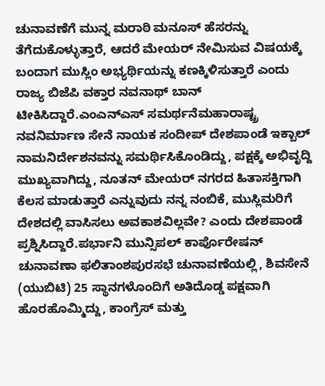ಚುನಾವಣೆಗೆ ಮುನ್ನ ಮರಾಠಿ ಮನೂಸ್ ಹೆಸರನ್ನು ತೆಗೆದುಕೊಳ್ಳುತ್ತಾರೆ, ಆದರೆ ಮೇಯರ್ ನೇಮಿಸುವ ವಿಷಯಕ್ಕೆ ಬಂದಾಗ ಮುಸ್ಲಿಂ ಅಭ್ಯರ್ಥಿಯನ್ನು ಕಣಕ್ಕಿಳಿಸುತ್ತಾರೆ ಎಂದು ರಾಜ್ಯ ಬಿಜೆಪಿ ವಕ್ತಾರ ನವನಾಥ್ ಬಾನ್ ಟೀಕಿಸಿದ್ದಾರೆ.ಎಂಎನ್ಎಸ್ ಸಮರ್ಥನೆಮಹಾರಾಷ್ಟ್ರ ನವನಿರ್ಮಾಣ ಸೇನೆ ನಾಯಕ ಸಂದೀಪ್ ದೇಶಪಾಂಡೆ ಇಕ್ಬಾಲ್ ನಾಮನಿರ್ದೇಶನವನ್ನು ಸಮರ್ಥಿಸಿಕೊಂಡಿದ್ದು, ಪಕ್ಷಕ್ಕೆ ಅಭಿವೃದ್ದಿ ಮುಖ್ಯವಾಗಿದ್ದು, ನೂತನ್ ಮೇಯರ್ ನಗರದ ಹಿತಾಸಕ್ತಿಗಾಗಿ ಕೆಲಸ ಮಾಡುತ್ತಾರೆ ಎನ್ನುವುದು ನನ್ನ ನಂಬಿಕೆ, ಮುಸ್ಲಿಮರಿಗೆ ದೇಶದಲ್ಲಿ ವಾಸಿಸಲು ಅವಕಾಶವಿಲ್ಲವೇ? ಎಂದು ದೇಶಪಾಂಡೆ ಪ್ರಶ್ನಿಸಿದ್ದಾರೆ.ಪರ್ಭಾನಿ ಮುನ್ಸಿಪಲ್ ಕಾರ್ಪೊರೇಷನ್ ಚುನಾವಣಾ ಫಲಿತಾಂಶಪುರಸಭೆ ಚುನಾವಣೆಯಲ್ಲಿ, ಶಿವಸೇನೆ (ಯುಬಿಟಿ) 25 ಸ್ಥಾನಗಳೊಂದಿಗೆ ಅತಿದೊಡ್ಡ ಪಕ್ಷವಾಗಿ ಹೊರಹೊಮ್ಮಿದ್ದು, ಕಾಂಗ್ರೆಸ್ ಮತ್ತು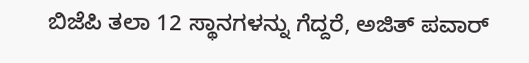ಬಿಜೆಪಿ ತಲಾ 12 ಸ್ಥಾನಗಳನ್ನು ಗೆದ್ದರೆ, ಅಜಿತ್ ಪವಾರ್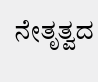ನೇತೃತ್ವದ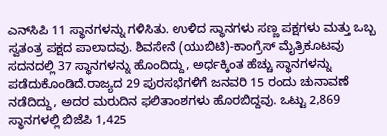ಎನ್‌ಸಿಪಿ 11 ಸ್ಥಾನಗಳನ್ನು ಗಳಿಸಿತು. ಉಳಿದ ಸ್ಥಾನಗಳು ಸಣ್ಣ ಪಕ್ಷಗಳು ಮತ್ತು ಒಬ್ಬ ಸ್ವತಂತ್ರ ಪಕ್ಷದ ಪಾಲಾದವು. ಶಿವಸೇನೆ (ಯುಬಿಟಿ)-ಕಾಂಗ್ರೆಸ್ ಮೈತ್ರಿಕೂಟವು ಸದನದಲ್ಲಿ 37 ಸ್ಥಾನಗಳನ್ನು ಹೊಂದಿದ್ದು, ಅರ್ಧಕ್ಕಿಂತ ಹೆಚ್ಚು ಸ್ಥಾನಗಳನ್ನು ಪಡೆದುಕೊಂಡಿದೆ.ರಾಜ್ಯದ 29 ಪುರಸಭೆಗಳಿಗೆ ಜನವರಿ 15 ರಂದು ಚುನಾವಣೆ ನಡೆದಿದ್ದು, ಅದರ ಮರುದಿನ ಫಲಿತಾಂಶಗಳು ಹೊರಬಿದ್ದವು. ಒಟ್ಟು 2,869 ಸ್ಥಾನಗಳಲ್ಲಿ ಬಿಜೆಪಿ 1,425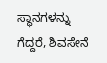ಸ್ಥಾನಗಳನ್ನು ಗೆದ್ದರೆ, ಶಿವಸೇನೆ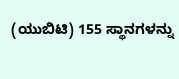(ಯುಬಿಟಿ) 155 ಸ್ಥಾನಗಳನ್ನು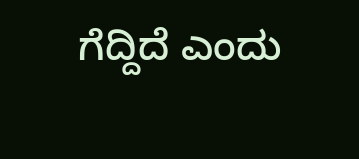ಗೆದ್ದಿದೆ ಎಂದು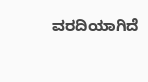ವರದಿಯಾಗಿದೆ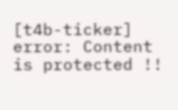[t4b-ticker]
error: Content is protected !!